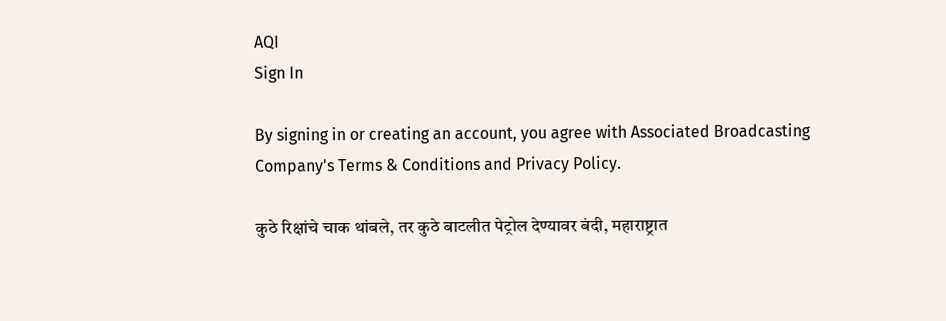AQI
Sign In

By signing in or creating an account, you agree with Associated Broadcasting Company's Terms & Conditions and Privacy Policy.

कुठे रिक्षांचे चाक थांबले, तर कुठे बाटलीत पेट्रोल देण्यावर बंदी, महाराष्ट्रात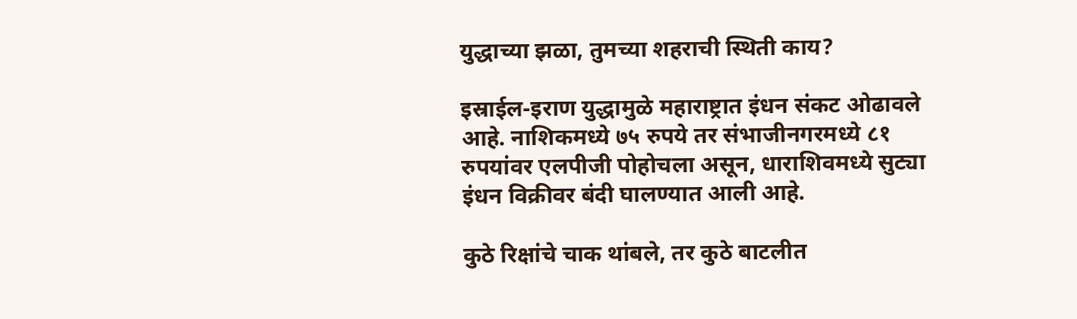युद्धाच्या झळा, तुमच्या शहराची स्थिती काय?

इस्राईल-इराण युद्धामुळे महाराष्ट्रात इंधन संकट ओढावले आहे. नाशिकमध्ये ७५ रुपये तर संभाजीनगरमध्ये ८१ रुपयांवर एलपीजी पोहोचला असून, धाराशिवमध्ये सुट्या इंधन विक्रीवर बंदी घालण्यात आली आहे.

कुठे रिक्षांचे चाक थांबले, तर कुठे बाटलीत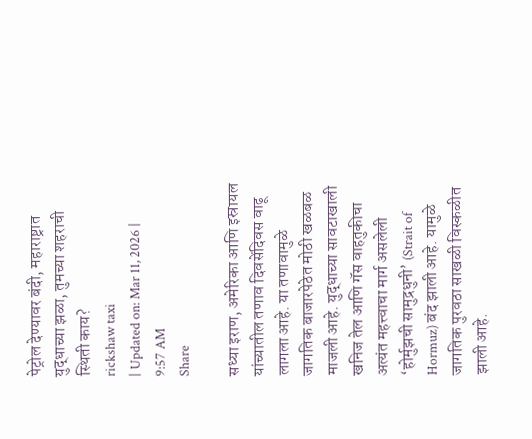पेट्रोल देण्यावर बंदी, महाराष्ट्रात युद्धाच्या झळा, तुमच्या शहराची स्थिती काय?
rickshaw taxi
| Updated on: Mar 11, 2026 | 9:57 AM
Share

सध्या इराण, अमेरिका आणि इस्रायल यांच्यातील तणाव दिवसेंदिवस वाढू लागला आहे. या तणावामुळे जागतिक बाजारपेठेत मोठी खळबळ माजली आहे. युद्धाच्या सावटाखाली खनिज तेल आणि गॅस वाहतुकीचा अत्यंत महत्त्वाचा मार्ग असलेली ‘होर्मुझची सामुद्रधुनी’ (Strait of Hormuz) बंद झाली आहे. यामुळे जागतिक पुरवठा साखळी विस्कळीत झाली आहे.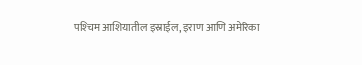पश्‍चिम आशियातील इस्राईल, इराण आणि अमेरिका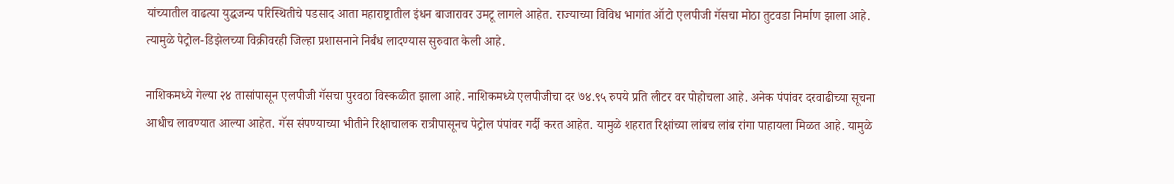यांच्यातील वाढत्या युद्धजन्य परिस्थितीचे पडसाद आता महाराष्ट्रातील इंधन बाजारावर उमटू लागले आहेत. राज्याच्या विविध भागांत ऑटो एलपीजी गॅसचा मोठा तुटवडा निर्माण झाला आहे. त्यामुळे पेट्रोल-डिझेलच्या विक्रीवरही जिल्हा प्रशासनाने निर्बंध लादण्यास सुरुवात केली आहे.

नाशिकमध्ये गेल्या २४ तासांपासून एलपीजी गॅसचा पुरवठा विस्कळीत झाला आहे. नाशिकमध्ये एलपीजीचा दर ७४.९५ रुपये प्रति लीटर वर पोहोचला आहे. अनेक पंपांवर दरवाढीच्या सूचना आधीच लावण्यात आल्या आहेत. गॅस संपण्याच्या भीतीने रिक्षाचालक रात्रीपासूनच पेट्रोल पंपांवर गर्दी करत आहेत. यामुळे शहरात रिक्षांच्या लांबच लांब रांगा पाहायला मिळत आहे. यामुळे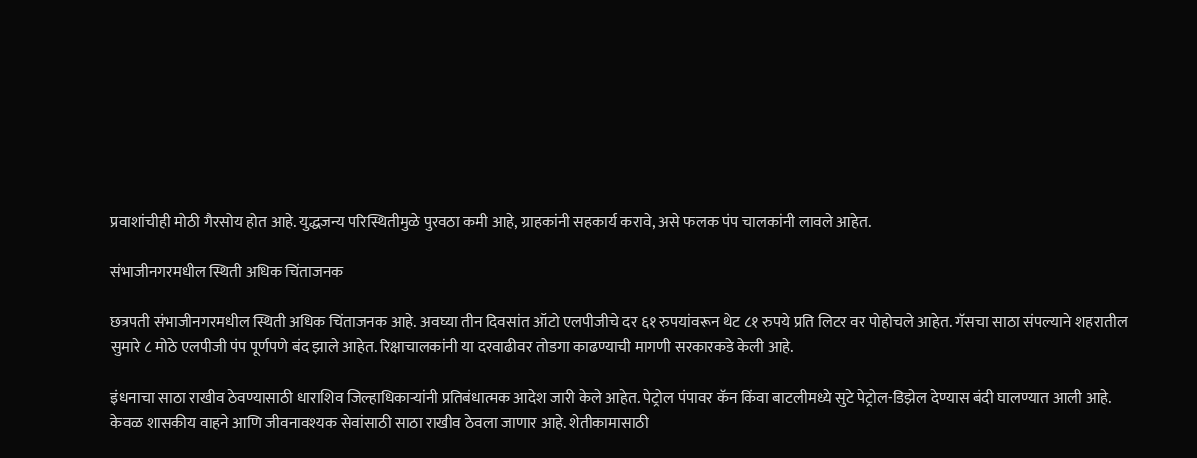प्रवाशांचीही मोठी गैरसोय होत आहे. युद्धजन्य परिस्थितीमुळे पुरवठा कमी आहे, ग्राहकांनी सहकार्य करावे, असे फलक पंप चालकांनी लावले आहेत.

संभाजीनगरमधील स्थिती अधिक चिंताजनक

छत्रपती संभाजीनगरमधील स्थिती अधिक चिंताजनक आहे. अवघ्या तीन दिवसांत ऑटो एलपीजीचे दर ६१ रुपयांवरून थेट ८१ रुपये प्रति लिटर वर पोहोचले आहेत. गॅसचा साठा संपल्याने शहरातील सुमारे ८ मोठे एलपीजी पंप पूर्णपणे बंद झाले आहेत. रिक्षाचालकांनी या दरवाढीवर तोडगा काढण्याची मागणी सरकारकडे केली आहे.

इंधनाचा साठा राखीव ठेवण्यासाठी धाराशिव जिल्हाधिकाऱ्यांनी प्रतिबंधात्मक आदेश जारी केले आहेत. पेट्रोल पंपावर कॅन किंवा बाटलीमध्ये सुटे पेट्रोल-डिझेल देण्यास बंदी घालण्यात आली आहे. केवळ शासकीय वाहने आणि जीवनावश्यक सेवांसाठी साठा राखीव ठेवला जाणार आहे. शेतीकामासाठी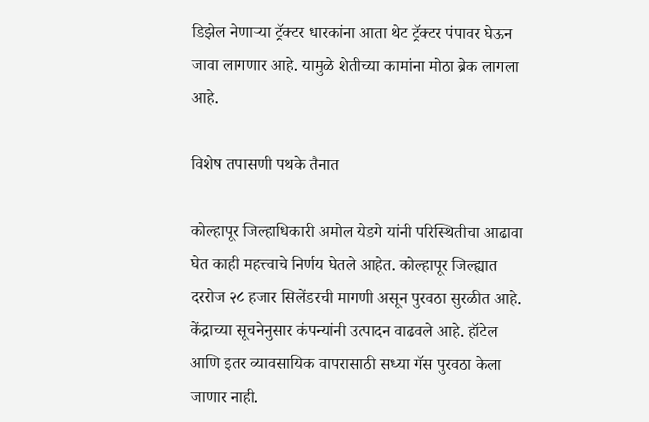डिझेल नेणाऱ्या ट्रॅक्टर धारकांना आता थेट ट्रॅक्टर पंपावर घेऊन जावा लागणार आहे. यामुळे शेतीच्या कामांना मोठा ब्रेक लागला आहे.

विशेष तपासणी पथके तैनात

कोल्हापूर जिल्हाधिकारी अमोल येडगे यांनी परिस्थितीचा आढावा घेत काही महत्त्वाचे निर्णय घेतले आहेत. कोल्हापूर जिल्ह्यात दररोज २८ हजार सिलेंडरची मागणी असून पुरवठा सुरळीत आहे. केंद्राच्या सूचनेनुसार कंपन्यांनी उत्पादन वाढवले आहे. हॉटेल आणि इतर व्यावसायिक वापरासाठी सध्या गॅस पुरवठा केला जाणार नाही.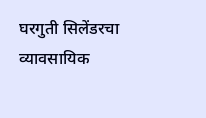घरगुती सिलेंडरचा व्यावसायिक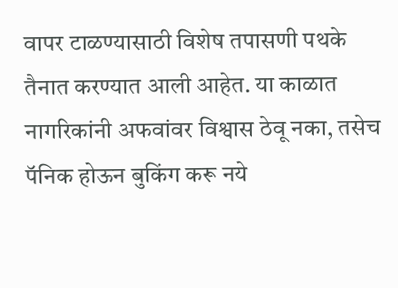वापर टाळण्यासाठी विशेष तपासणी पथके तैनात करण्यात आली आहेत. या काळात नागरिकांनी अफवांवर विश्वास ठेवू नका, तसेच पॅनिक होऊन बुकिंग करू नये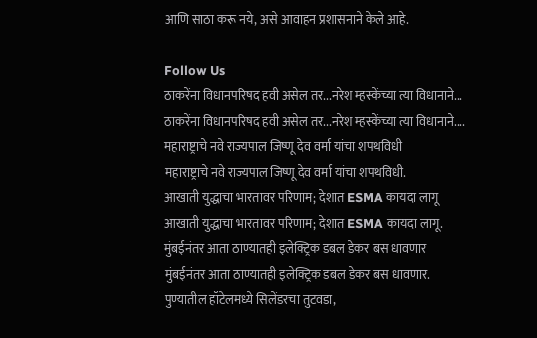आणि साठा करू नये, असे आवाहन प्रशासनाने केले आहे.

Follow Us
ठाकरेंना विधानपरिषद हवी असेल तर...नरेश म्हस्केंच्या त्या विधानाने...
ठाकरेंना विधानपरिषद हवी असेल तर...नरेश म्हस्केंच्या त्या विधानाने....
महाराष्ट्राचे नवे राज्यपाल जिष्णू देव वर्मा यांचा शपथविधी
महाराष्ट्राचे नवे राज्यपाल जिष्णू देव वर्मा यांचा शपथविधी.
आखाती युद्धाचा भारतावर परिणाम; देशात ESMA कायदा लागू
आखाती युद्धाचा भारतावर परिणाम; देशात ESMA कायदा लागू.
मुंबईनंतर आता ठाण्यातही इलेक्ट्रिक डबल डेकर बस धावणार
मुंबईनंतर आता ठाण्यातही इलेक्ट्रिक डबल डेकर बस धावणार.
पुण्यातील हॉटेलमध्ये सिलेंडरचा तुटवडा,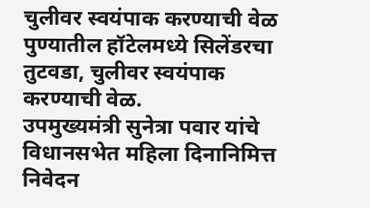चुलीवर स्वयंपाक करण्याची वेळ
पुण्यातील हॉटेलमध्ये सिलेंडरचा तुटवडा, चुलीवर स्वयंपाक करण्याची वेळ.
उपमुख्यमंत्री सुनेत्रा पवार यांचे विधानसभेत महिला दिनानिमित्त निवेदन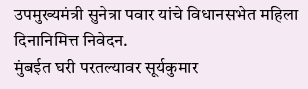उपमुख्यमंत्री सुनेत्रा पवार यांचे विधानसभेत महिला दिनानिमित्त निवेदन.
मुंबईत घरी परतल्यावर सूर्यकुमार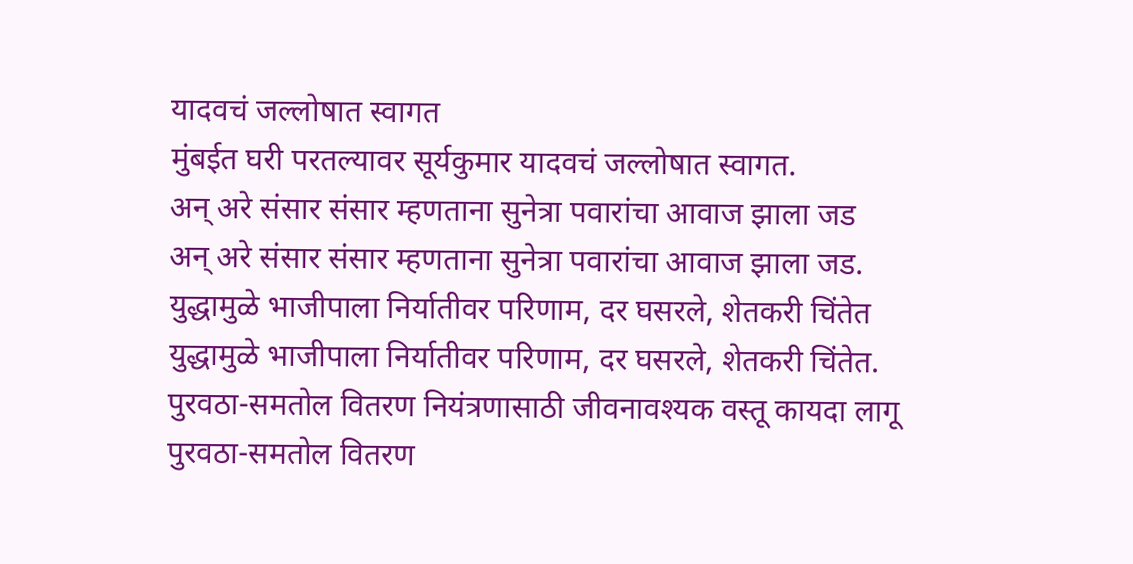यादवचं जल्लोषात स्वागत
मुंबईत घरी परतल्यावर सूर्यकुमार यादवचं जल्लोषात स्वागत.
अन् अरे संसार संसार म्हणताना सुनेत्रा पवारांचा आवाज झाला जड
अन् अरे संसार संसार म्हणताना सुनेत्रा पवारांचा आवाज झाला जड.
युद्धामुळे भाजीपाला निर्यातीवर परिणाम, दर घसरले, शेतकरी चिंतेत
युद्धामुळे भाजीपाला निर्यातीवर परिणाम, दर घसरले, शेतकरी चिंतेत.
पुरवठा-समतोल वितरण नियंत्रणासाठी जीवनावश्यक वस्तू कायदा लागू
पुरवठा-समतोल वितरण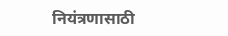नियंत्रणासाठी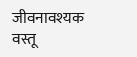जीवनावश्यक वस्तू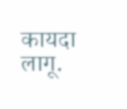कायदा लागू.